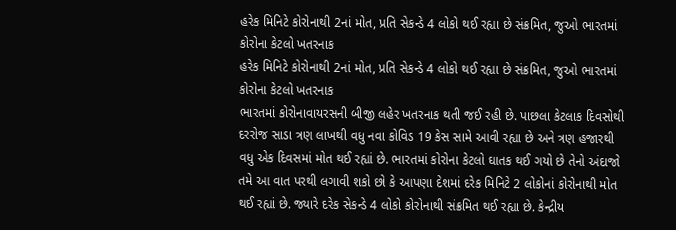હરેક મિનિટે કોરોનાથી 2નાં મોત, પ્રતિ સેકન્ડે 4 લોકો થઈ રહ્યા છે સંક્રમિત, જુઓ ભારતમાં કોરોના કેટલો ખતરનાક
હરેક મિનિટે કોરોનાથી 2નાં મોત, પ્રતિ સેકન્ડે 4 લોકો થઈ રહ્યા છે સંક્રમિત, જુઓ ભારતમાં કોરોના કેટલો ખતરનાક
ભારતમાં કોરોનાવાયરસની બીજી લહેર ખતરનાક થતી જઈ રહી છે. પાછલા કેટલાક દિવસોથી દરરોજ સાડા ત્રણ લાખથી વધુ નવા કોવિડ 19 કેસ સામે આવી રહ્યા છે અને ત્રણ હજારથી વધુ એક દિવસમાં મોત થઈ રહ્યાં છે. ભારતમાં કોરોના કેટલો ઘાતક થઈ ગયો છે તેનો અંદાજો તમે આ વાત પરથી લગાવી શકો છો કે આપણા દેશમાં દરેક મિનિટે 2 લોકોનાં કોરોનાથી મોત થઈ રહ્યાં છે. જ્યારે દરેક સેકન્ડે 4 લોકો કોરોનાથી સંક્રમિત થઈ રહ્યા છે. કેન્દ્રીય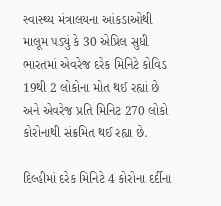સ્વાસ્થ્ય મંત્રાલયના આંકડાઓથી માલૂમ પડ્યું કે 30 એપ્રિલ સુધી ભારતમાં એવરેજ દરેક મિનિટે કોવિડ 19થી 2 લોકોના મોત થઈ રહ્યાં છે અને એવરેજ પ્રતિ મિનિટ 270 લોકો કોરોનાથી સંક્રમિત થઈ રહ્યા છે.

દિલ્હીમાં દરેક મિનિટે 4 કોરોના દર્દીના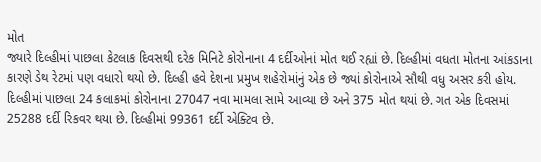મોત
જ્યારે દિલ્હીમાં પાછલા કેટલાક દિવસથી દરેક મિનિટે કોરોનાના 4 દર્દીઓનાં મોત થઈ રહ્યાં છે. દિલ્હીમાં વધતા મોતના આંકડાના કારણે ડેથ રેટમાં પણ વધારો થયો છે. દિલ્હી હવે દેશના પ્રમુખ શહેરોમાંનું એક છે જ્યાં કોરોનાએ સૌથી વધુ અસર કરી હોય. દિલ્હીમાં પાછલા 24 કલાકમાં કોરોનાના 27047 નવા મામલા સામે આવ્યા છે અને 375 મોત થયાં છે. ગત એક દિવસમાં 25288 દર્દી રિકવર થયા છે. દિલ્હીમાં 99361 દર્દી એક્ટિવ છે.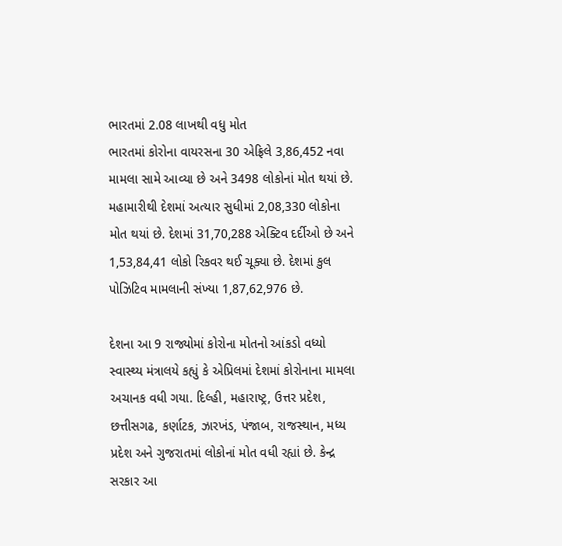ભારતમાં 2.08 લાખથી વધુ મોત
ભારતમાં કોરોના વાયરસના 30 એફ્રિલે 3,86,452 નવા મામલા સામે આવ્યા છે અને 3498 લોકોનાં મોત થયાં છે. મહામારીથી દેશમાં અત્યાર સુધીમાં 2,08,330 લોકોના મોત થયાં છે. દેશમાં 31,70,288 એક્ટિવ દર્દીઓ છે અને 1,53,84,41 લોકો રિકવર થઈ ચૂક્યા છે. દેશમાં કુલ પોઝિટિવ મામલાની સંખ્યા 1,87,62,976 છે.

દેશના આ 9 રાજ્યોમાં કોરોના મોતનો આંકડો વધ્યો
સ્વાસ્થ્ય મંત્રાલયે કહ્યું કે એપ્રિલમાં દેશમાં કોરોનાના મામલા અચાનક વધી ગયા. દિલ્હી, મહારાષ્ટ્ર, ઉત્તર પ્રદેશ, છત્તીસગઢ, કર્ણાટક, ઝારખંડ, પંજાબ, રાજસ્થાન, મધ્ય પ્રદેશ અને ગુજરાતમાં લોકોનાં મોત વધી રહ્યાં છે. કેન્દ્ર સરકાર આ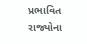પ્રભાવિત રાજ્યોના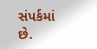સંપર્કમાં છે.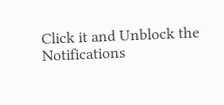Click it and Unblock the Notifications